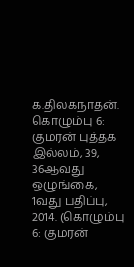க.திலகநாதன். கொழும்பு 6: குமரன் புத்தக இல்லம், 39, 36ஆவது ஒழுங்கை, 1வது பதிப்பு, 2014. (கொழும்பு 6: குமரன்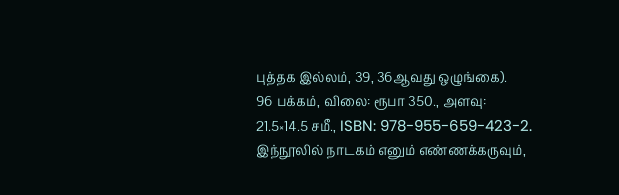புத்தக இல்லம், 39, 36ஆவது ஒழுங்கை).
96 பக்கம், விலை: ரூபா 350., அளவு: 21.5×14.5 சமீ., ISBN: 978-955-659-423-2.
இந்நூலில் நாடகம் எனும் எண்ணக்கருவும்,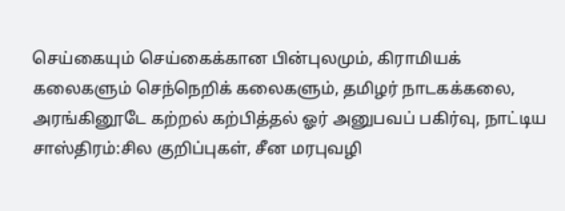செய்கையும் செய்கைக்கான பின்புலமும், கிராமியக் கலைகளும் செந்நெறிக் கலைகளும், தமிழர் நாடகக்கலை, அரங்கினூடே கற்றல் கற்பித்தல் ஓர் அனுபவப் பகிர்வு, நாட்டிய சாஸ்திரம்:சில குறிப்புகள், சீன மரபுவழி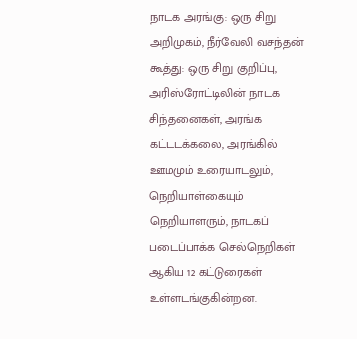நாடக அரங்கு: ஒரு சிறு அறிமுகம், நீர்வேலி வசந்தன் கூத்து: ஒரு சிறு குறிப்பு, அரிஸ்ரோட்டிலின் நாடக சிந்தனைகள், அரங்க கட்டடக்கலை, அரங்கில் ஊமமும் உரையாடலும், நெறியாள்கையும் நெறியாளரும், நாடகப் படைப்பாக்க செல்நெறிகள் ஆகிய 12 கட்டுரைகள் உள்ளடங்குகின்றன.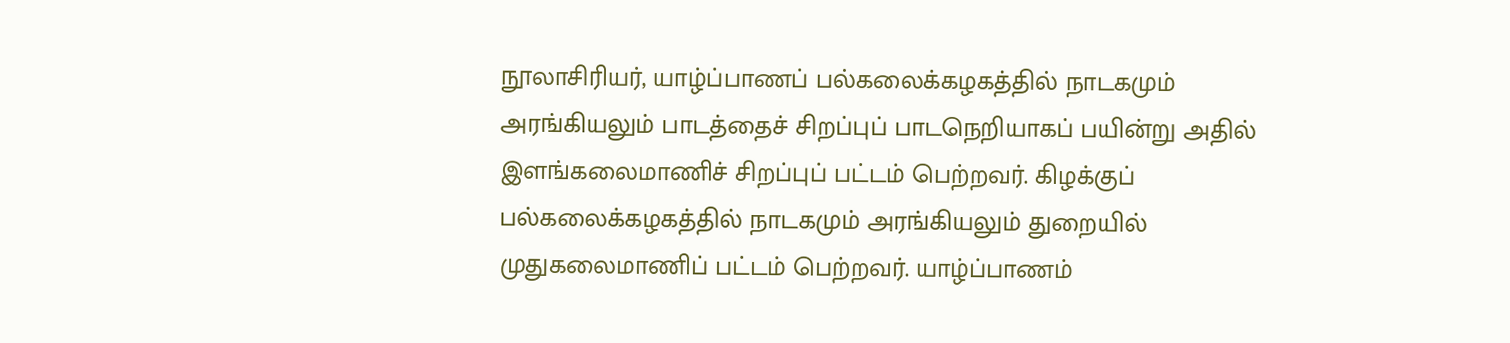நூலாசிரியர், யாழ்ப்பாணப் பல்கலைக்கழகத்தில் நாடகமும் அரங்கியலும் பாடத்தைச் சிறப்புப் பாடநெறியாகப் பயின்று அதில் இளங்கலைமாணிச் சிறப்புப் பட்டம் பெற்றவர். கிழக்குப் பல்கலைக்கழகத்தில் நாடகமும் அரங்கியலும் துறையில் முதுகலைமாணிப் பட்டம் பெற்றவர். யாழ்ப்பாணம்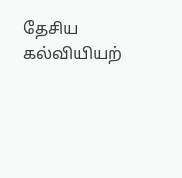தேசிய கல்வியியற்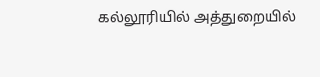கல்லூரியில் அத்துறையில்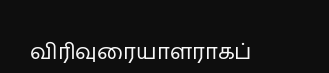விரிவுரையாளராகப்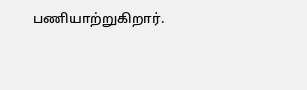பணியாற்றுகிறார்.